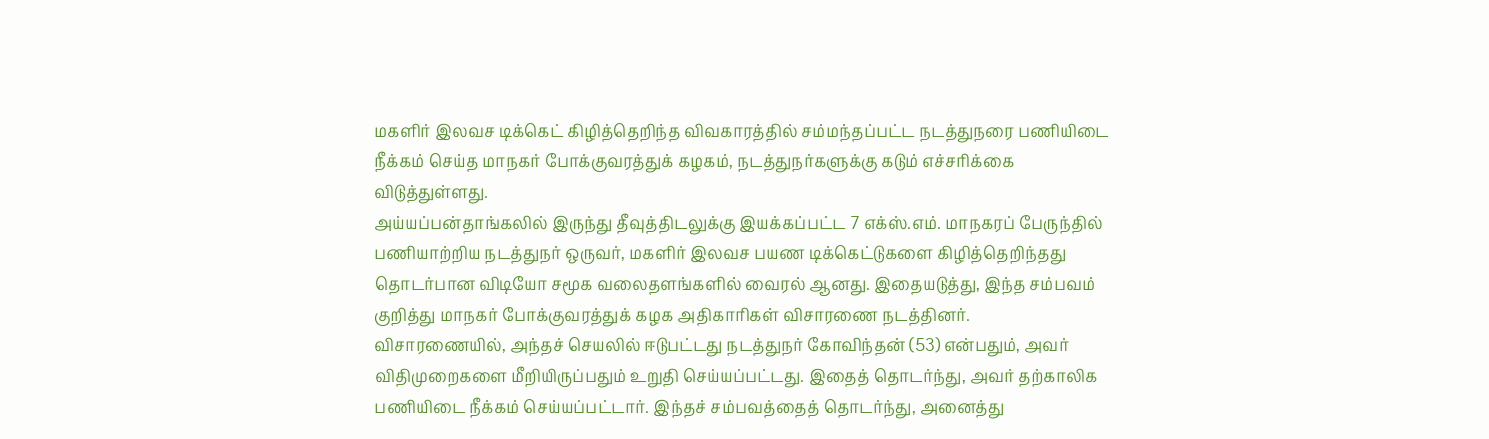மகளிர் இலவச டிக்கெட் கிழித்தெறிந்த விவகாரத்தில் சம்மந்தப்பட்ட நடத்துநரை பணியிடை நீக்கம் செய்த மாநகர் போக்குவரத்துக் கழகம், நடத்துநர்களுக்கு கடும் எச்சரிக்கை விடுத்துள்ளது.
அய்யப்பன்தாங்கலில் இருந்து தீவுத்திடலுக்கு இயக்கப்பட்ட 7 எக்ஸ்.எம். மாநகரப் பேருந்தில் பணியாற்றிய நடத்துநர் ஒருவர், மகளிர் இலவச பயண டிக்கெட்டுகளை கிழித்தெறிந்தது தொடர்பான விடியோ சமூக வலைதளங்களில் வைரல் ஆனது. இதையடுத்து, இந்த சம்பவம் குறித்து மாநகர் போக்குவரத்துக் கழக அதிகாரிகள் விசாரணை நடத்தினர்.
விசாரணையில், அந்தச் செயலில் ஈடுபட்டது நடத்துநர் கோவிந்தன் (53) என்பதும், அவர் விதிமுறைகளை மீறியிருப்பதும் உறுதி செய்யப்பட்டது. இதைத் தொடர்ந்து, அவர் தற்காலிக பணியிடை நீக்கம் செய்யப்பட்டார். இந்தச் சம்பவத்தைத் தொடர்ந்து, அனைத்து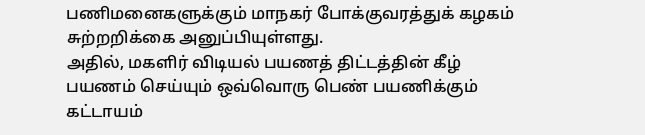பணிமனைகளுக்கும் மாநகர் போக்குவரத்துக் கழகம் சுற்றறிக்கை அனுப்பியுள்ளது.
அதில், மகளிர் விடியல் பயணத் திட்டத்தின் கீழ் பயணம் செய்யும் ஒவ்வொரு பெண் பயணிக்கும் கட்டாயம்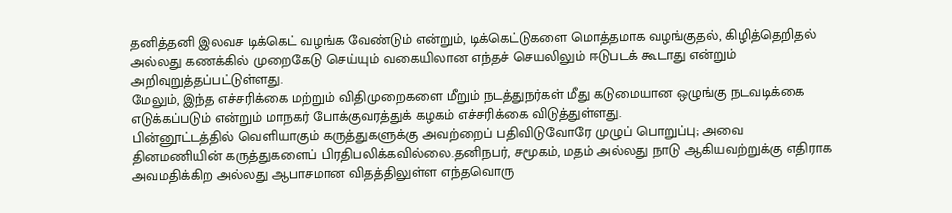தனித்தனி இலவச டிக்கெட் வழங்க வேண்டும் என்றும், டிக்கெட்டுகளை மொத்தமாக வழங்குதல், கிழித்தெறிதல் அல்லது கணக்கில் முறைகேடு செய்யும் வகையிலான எந்தச் செயலிலும் ஈடுபடக் கூடாது என்றும் அறிவுறுத்தப்பட்டுள்ளது.
மேலும், இந்த எச்சரிக்கை மற்றும் விதிமுறைகளை மீறும் நடத்துநர்கள் மீது கடுமையான ஒழுங்கு நடவடிக்கை எடுக்கப்படும் என்றும் மாநகர் போக்குவரத்துக் கழகம் எச்சரிக்கை விடுத்துள்ளது.
பின்னூட்டத்தில் வெளியாகும் கருத்துகளுக்கு அவற்றைப் பதிவிடுவோரே முழுப் பொறுப்பு; அவை தினமணியின் கருத்துகளைப் பிரதிபலிக்கவில்லை.தனிநபர், சமூகம், மதம் அல்லது நாடு ஆகியவற்றுக்கு எதிராக அவமதிக்கிற அல்லது ஆபாசமான விதத்திலுள்ள எந்தவொரு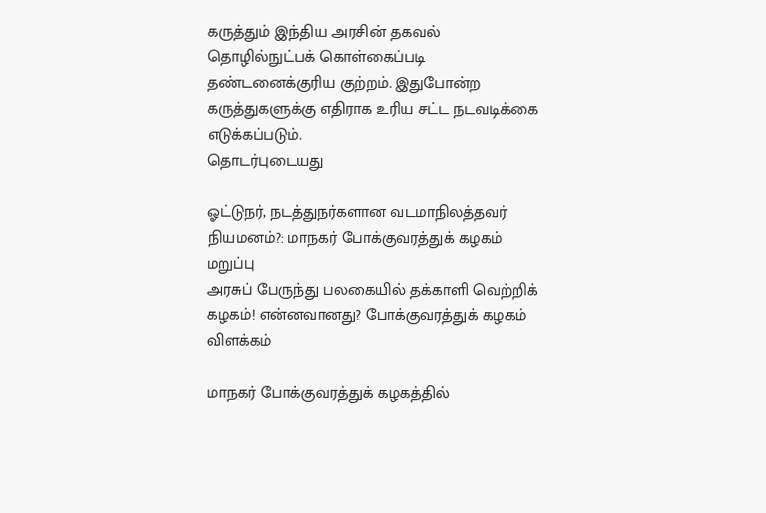கருத்தும் இந்திய அரசின் தகவல் தொழில்நுட்பக் கொள்கைப்படி தண்டனைக்குரிய குற்றம். இதுபோன்ற கருத்துகளுக்கு எதிராக உரிய சட்ட நடவடிக்கை எடுக்கப்படும்.
தொடர்புடையது

ஓட்டுநர், நடத்துநர்களான வடமாநிலத்தவர் நியமனம்?: மாநகர் போக்குவரத்துக் கழகம் மறுப்பு
அரசுப் பேருந்து பலகையில் தக்காளி வெற்றிக் கழகம்! என்னவானது? போக்குவரத்துக் கழகம் விளக்கம்

மாநகர் போக்குவரத்துக் கழகத்தில்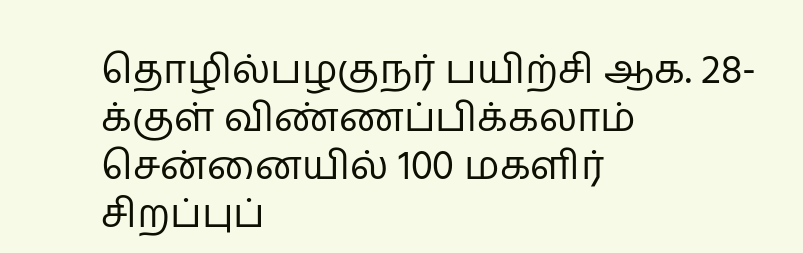தொழில்பழகுநர் பயிற்சி ஆக. 28-க்குள் விண்ணப்பிக்கலாம்
சென்னையில் 100 மகளிர் சிறப்புப்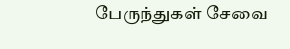பேருந்துகள் சேவை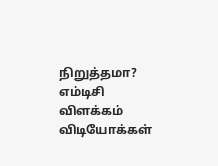நிறுத்தமா? எம்டிசி விளக்கம்
விடியோக்கள்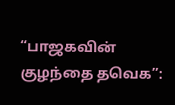“பாஜகவின் குழந்தை தவெக”: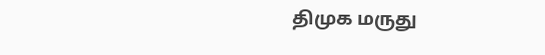திமுக மருது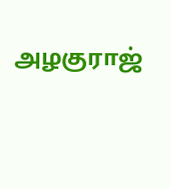அழகுராஜ்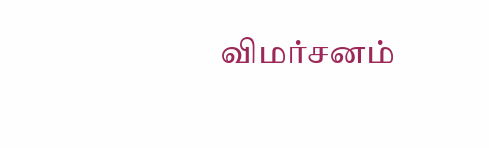விமர்சனம்